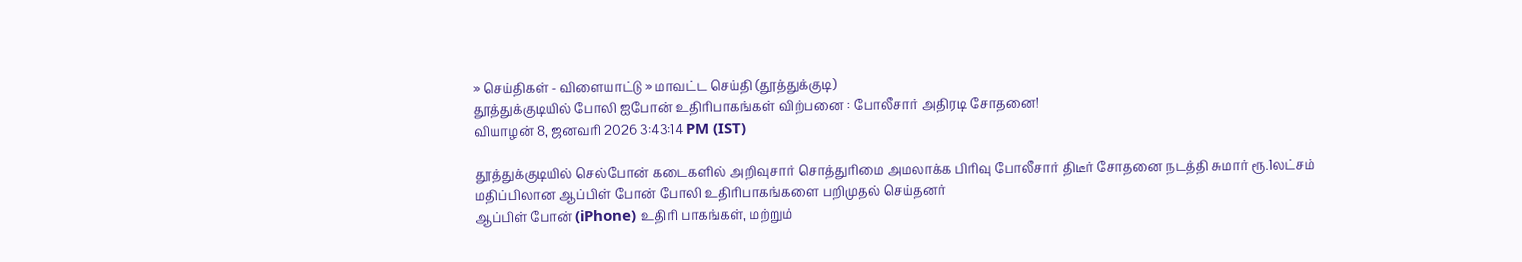» செய்திகள் - விளையாட்டு » மாவட்ட செய்தி (தூத்துக்குடி)
தூத்துக்குடியில் போலி ஐபோன் உதிரிபாகங்கள் விற்பனை : போலீசார் அதிரடி சோதனை!
வியாழன் 8, ஜனவரி 2026 3:43:14 PM (IST)

தூத்துக்குடியில் செல்போன் கடைகளில் அறிவுசார் சொத்துரிமை அமலாக்க பிரிவு போலீசார் திடீர் சோதனை நடத்தி சுமார் ரூ.1லட்சம் மதிப்பிலான ஆப்பிள் போன் போலி உதிரிபாகங்களை பறிமுதல் செய்தனர்
ஆப்பிள் போன் (iPhone) உதிரி பாகங்கள், மற்றும்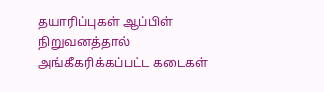தயாரிப்புகள் ஆப்பிள் நிறுவனத்தால் அங்கீகரிக்கப்பட்ட கடைகள்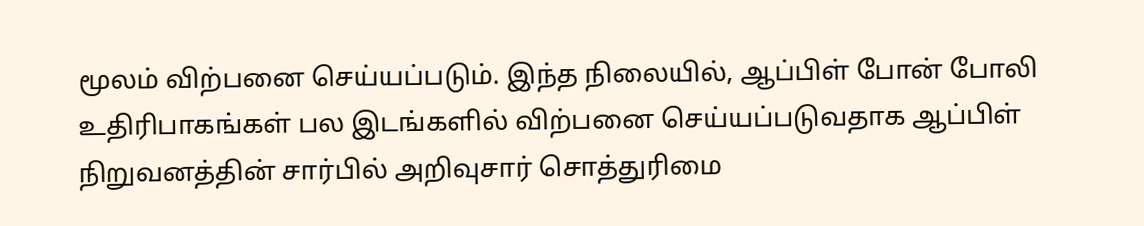மூலம் விற்பனை செய்யப்படும். இந்த நிலையில், ஆப்பிள் போன் போலி உதிரிபாகங்கள் பல இடங்களில் விற்பனை செய்யப்படுவதாக ஆப்பிள் நிறுவனத்தின் சார்பில் அறிவுசார் சொத்துரிமை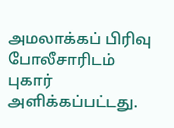அமலாக்கப் பிரிவு போலீசாரிடம் புகார் அளிக்கப்பட்டது.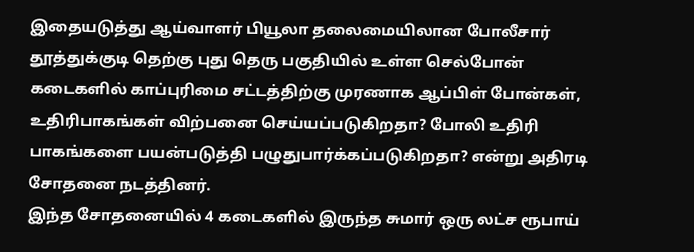இதையடுத்து ஆய்வாளர் பியூலா தலைமையிலான போலீசார் தூத்துக்குடி தெற்கு புது தெரு பகுதியில் உள்ள செல்போன் கடைகளில் காப்புரிமை சட்டத்திற்கு முரணாக ஆப்பிள் போன்கள், உதிரிபாகங்கள் விற்பனை செய்யப்படுகிறதா? போலி உதிரி பாகங்களை பயன்படுத்தி பழுதுபார்க்கப்படுகிறதா? என்று அதிரடி சோதனை நடத்தினர்.
இந்த சோதனையில் 4 கடைகளில் இருந்த சுமார் ஒரு லட்ச ரூபாய்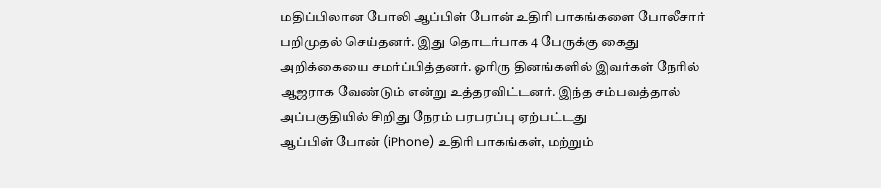மதிப்பிலான போலி ஆப்பிள் போன் உதிரி பாகங்களை போலீசார் பறிமுதல் செய்தனர். இது தொடர்பாக 4 பேருக்கு கைது அறிக்கையை சமர்ப்பித்தனர். ஓரிரு தினங்களில் இவர்கள் நேரில் ஆஜராக வேண்டும் என்று உத்தரவிட்டனர். இந்த சம்பவத்தால் அப்பகுதியில் சிறிது நேரம் பரபரப்பு ஏற்பட்டது
ஆப்பிள் போன் (iPhone) உதிரி பாகங்கள், மற்றும்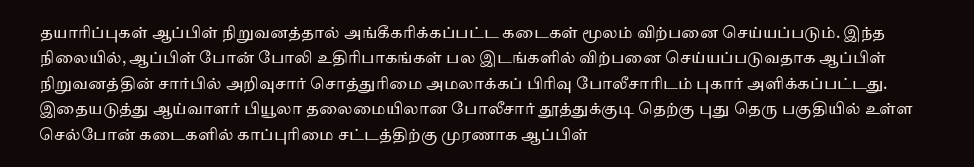தயாரிப்புகள் ஆப்பிள் நிறுவனத்தால் அங்கீகரிக்கப்பட்ட கடைகள் மூலம் விற்பனை செய்யப்படும். இந்த நிலையில், ஆப்பிள் போன் போலி உதிரிபாகங்கள் பல இடங்களில் விற்பனை செய்யப்படுவதாக ஆப்பிள் நிறுவனத்தின் சார்பில் அறிவுசார் சொத்துரிமை அமலாக்கப் பிரிவு போலீசாரிடம் புகார் அளிக்கப்பட்டது.
இதையடுத்து ஆய்வாளர் பியூலா தலைமையிலான போலீசார் தூத்துக்குடி தெற்கு புது தெரு பகுதியில் உள்ள செல்போன் கடைகளில் காப்புரிமை சட்டத்திற்கு முரணாக ஆப்பிள்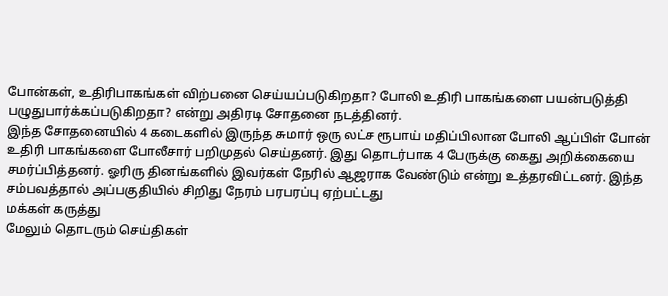போன்கள், உதிரிபாகங்கள் விற்பனை செய்யப்படுகிறதா? போலி உதிரி பாகங்களை பயன்படுத்தி பழுதுபார்க்கப்படுகிறதா? என்று அதிரடி சோதனை நடத்தினர்.
இந்த சோதனையில் 4 கடைகளில் இருந்த சுமார் ஒரு லட்ச ரூபாய் மதிப்பிலான போலி ஆப்பிள் போன் உதிரி பாகங்களை போலீசார் பறிமுதல் செய்தனர். இது தொடர்பாக 4 பேருக்கு கைது அறிக்கையை சமர்ப்பித்தனர். ஓரிரு தினங்களில் இவர்கள் நேரில் ஆஜராக வேண்டும் என்று உத்தரவிட்டனர். இந்த சம்பவத்தால் அப்பகுதியில் சிறிது நேரம் பரபரப்பு ஏற்பட்டது
மக்கள் கருத்து
மேலும் தொடரும் செய்திகள்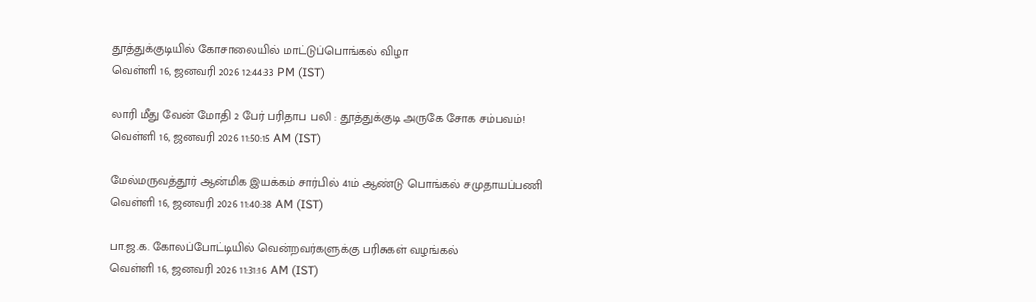தூத்துக்குடியில் கோசாலையில் மாட்டுப்பொங்கல் விழா
வெள்ளி 16, ஜனவரி 2026 12:44:33 PM (IST)

லாரி மீது வேன் மோதி 2 பேர் பரிதாப பலி : தூத்துக்குடி அருகே சோக சம்பவம்!
வெள்ளி 16, ஜனவரி 2026 11:50:15 AM (IST)

மேல்மருவத்தூர் ஆன்மிக இயக்கம் சார்பில் 41ம் ஆண்டு பொங்கல் சமுதாயப்பணி
வெள்ளி 16, ஜனவரி 2026 11:40:38 AM (IST)

பா.ஜ.க. கோலப்போட்டியில் வென்றவர்களுக்கு பரிசுகள் வழங்கல்
வெள்ளி 16, ஜனவரி 2026 11:31:16 AM (IST)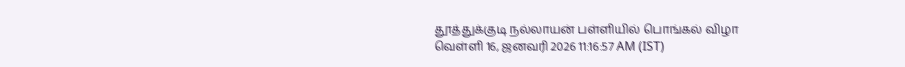தூத்துக்குடி நல்லாயன் பள்ளியில் பொங்கல் விழா
வெள்ளி 16, ஜனவரி 2026 11:16:57 AM (IST)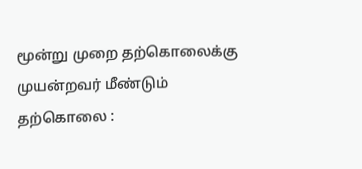மூன்று முறை தற்கொலைக்கு முயன்றவர் மீண்டும் தற்கொலை :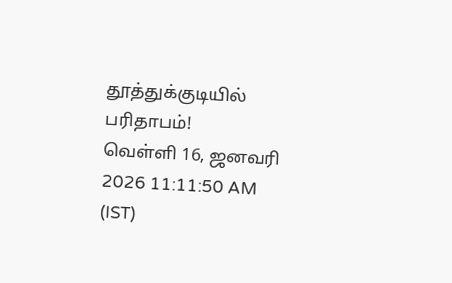தூத்துக்குடியில் பரிதாபம்!
வெள்ளி 16, ஜனவரி 2026 11:11:50 AM (IST)